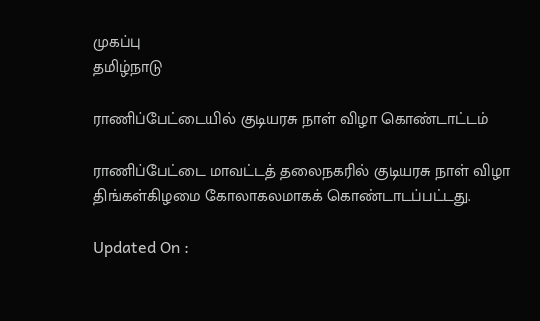முகப்பு
தமிழ்நாடு

ராணிப்பேட்டையில் குடியரசு நாள் விழா கொண்டாட்டம்

ராணிப்பேட்டை மாவட்டத் தலைநகரில் குடியரசு நாள் விழா திங்கள்கிழமை கோலாகலமாகக் கொண்டாடப்பட்டது.

Updated On :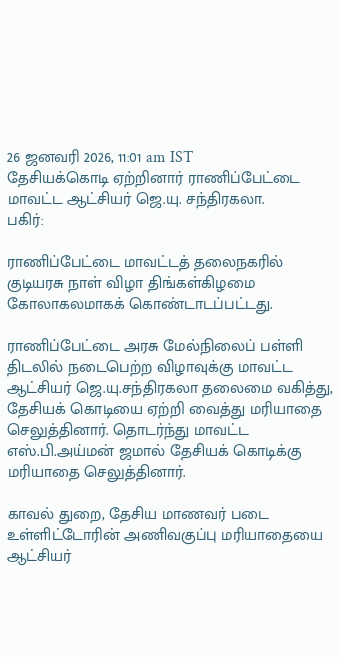26 ஜனவரி 2026, 11:01 am IST
தேசியக்கொடி ஏற்றினார் ராணிப்பேட்டை மாவட்ட ஆட்சியர் ஜெ.யு. சந்திரகலா.
பகிர்:

ராணிப்பேட்டை மாவட்டத் தலைநகரில் குடியரசு நாள் விழா திங்கள்கிழமை கோலாகலமாகக் கொண்டாடப்பட்டது.

ராணிப்பேட்டை அரசு மேல்நிலைப் பள்ளி திடலில் நடைபெற்ற விழாவுக்கு மாவட்ட ஆட்சியர் ஜெ.யு.சந்திரகலா தலைமை வகித்து, தேசியக் கொடியை ஏற்றி வைத்து மரியாதை செலுத்தினார். தொடர்ந்து மாவட்ட எஸ்.பி.அய்மன் ஜமால் தேசியக் கொடிக்கு மரியாதை செலுத்தினார்.

காவல் துறை, தேசிய மாணவர் படை உள்ளிட்டோரின் அணிவகுப்பு மரியாதையை ஆட்சியர்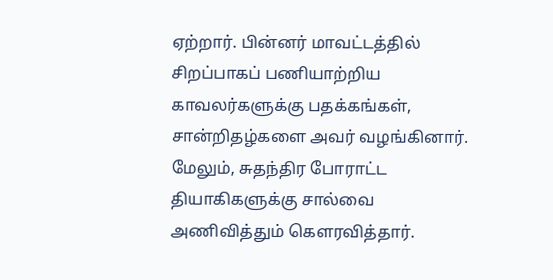ஏற்றார். பின்னர் மாவட்டத்தில் சிறப்பாகப் பணியாற்றிய காவலர்களுக்கு பதக்கங்கள், சான்றிதழ்களை அவர் வழங்கினார். மேலும், சுதந்திர போராட்ட தியாகிகளுக்கு சால்வை அணிவித்தும் கௌரவித்தார்.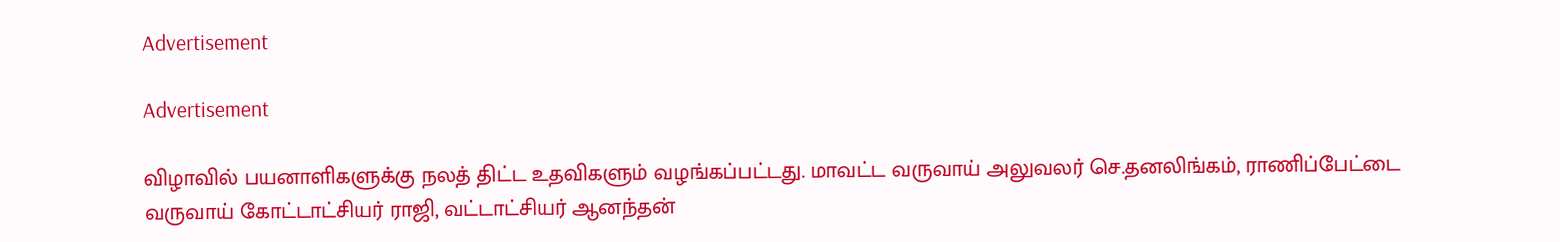Advertisement

Advertisement

விழாவில் பயனாளிகளுக்கு நலத் திட்ட உதவிகளும் வழங்கப்பட்டது. மாவட்ட வருவாய் அலுவலர் செ.தனலிங்கம், ராணிப்பேட்டை வருவாய் கோட்டாட்சியர் ராஜி, வட்டாட்சியர் ஆனந்தன்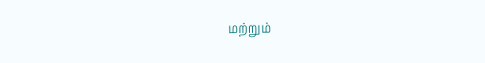மற்றும்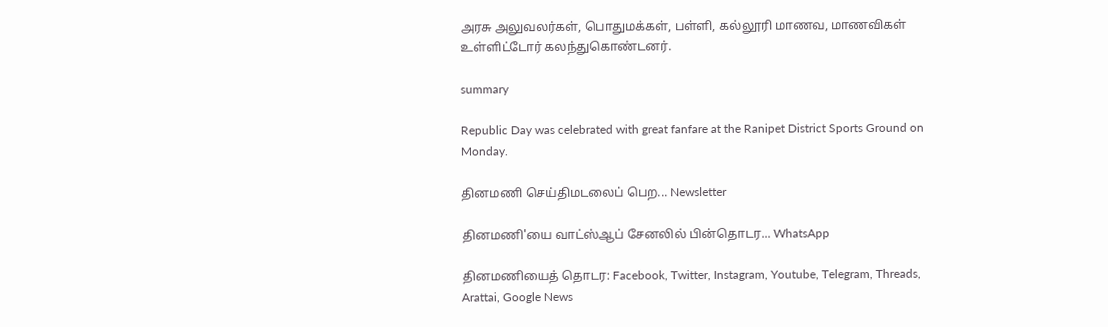அரசு அலுவலர்கள், பொதுமக்கள், பள்ளி, கல்லூரி மாணவ, மாணவிகள் உள்ளிட்டோர் கலந்துகொண்டனர்.

summary

Republic Day was celebrated with great fanfare at the Ranipet District Sports Ground on Monday.

தினமணி செய்திமடலைப் பெற... Newsletter

தினமணி'யை வாட்ஸ்ஆப் சேனலில் பின்தொடர... WhatsApp

தினமணியைத் தொடர: Facebook, Twitter, Instagram, Youtube, Telegram, Threads, Arattai, Google News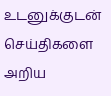உடனுக்குடன் செய்திகளை அறிய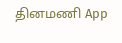தினமணி App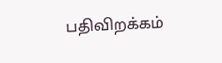பதிவிறக்கம்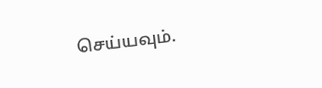செய்யவும்.